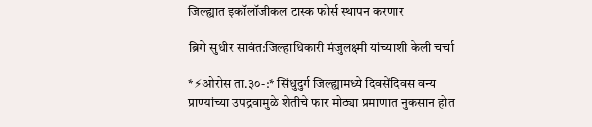जिल्ह्यात इकॉलॉजीकल टास्क फोर्स स्थापन करणार

ब्रिगे सुधीर सावंत:जिल्हाधिकारी मंजुलक्ष्मी यांच्याशी केली चर्चा

*⚡ओरोस ता.३०-:* सिंधुदुर्ग जिल्ह्यामध्ये दिवसेंदिवस वन्य प्राण्यांच्या उपद्रवामुळे शेतीचे फार मोठ्या प्रमाणात नुकसान होत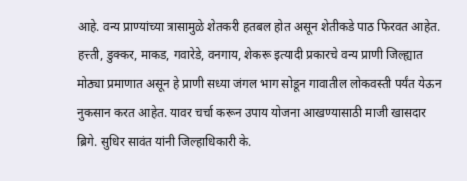आहे. वन्य प्राण्यांच्या त्रासामुळे शेतकरी हतबल होत असून शेतीकडे पाठ फिरवत आहेत. हत्त्ती, डुक्कर, माकड, गवारेडे, वनगाय, शेकरू इत्यादी प्रकारचे वन्य प्राणी जिल्ह्यात मोठ्या प्रमाणात असून हे प्राणी सध्या जंगल भाग सोडून गावातील लोकवस्ती पर्यंत येऊन नुकसान करत आहेत. यावर चर्चा करून उपाय योजना आखण्यासाठी माजी खासदार ब्रिगे. सुधिर सावंत यांनी जिल्हाधिकारी के.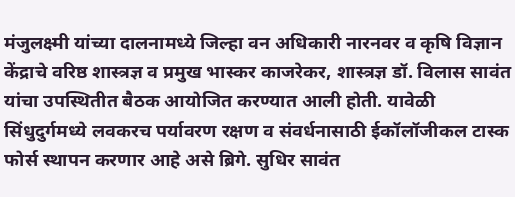मंजुलक्ष्मी यांच्या दालनामध्ये जिल्हा वन अधिकारी नारनवर व कृषि विज्ञान केंद्राचे वरिष्ठ शास्त्रज्ञ व प्रमुख भास्कर काजरेकर, शास्त्रज्ञ डॉ. विलास सावंत यांचा उपस्थितीत बैठक आयोजित करण्यात आली होती. यावेळी सिंधुदुर्गमध्ये लवकरच पर्यावरण रक्षण व संवर्धनासाठी ईकॉलॉजीकल टास्क फोर्स स्थापन करणार आहे असे ब्रिगे. सुधिर सावंत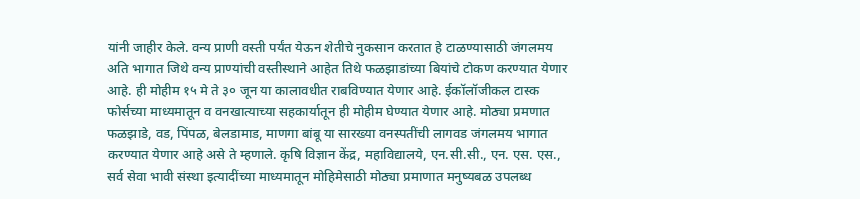यांनी जाहीर केले. वन्य प्राणी वस्ती पर्यंत येऊन शेतीचे नुकसान करतात हे टाळण्यासाठी जंगलमय अति भागात जिथे वन्य प्राण्यांची वस्तीस्थाने आहेत तिथे फळझाडांच्या बियांचे टोकण करण्यात येणार आहे. ही मोहीम १५ मे ते ३० जून या कालावधीत राबविण्यात येणार आहे. ईकॉलॉजीकल टास्क फोर्सच्या माध्यमातून व वनखात्याच्या सहकार्यातून ही मोहीम घेण्यात येणार आहे. मोठ्या प्रमणात फळझाडे, वड, पिंपळ, बेलडामाड, माणगा बांबू या सारख्या वनस्पतींची लागवड जंगलमय भागात करण्यात येणार आहे असे ते म्हणाले. कृषि विज्ञान केंद्र, महाविद्यालये, एन.सी.सी., एन. एस. एस., सर्व सेवा भावी संस्था इत्यादींच्या माध्यमातून मोहिमेसाठी मोठ्या प्रमाणात मनुष्यबळ उपलब्ध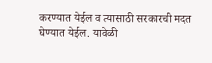करण्यात येईल व त्यासाठी सरकारची मदत घेण्यात येईल. यावेळी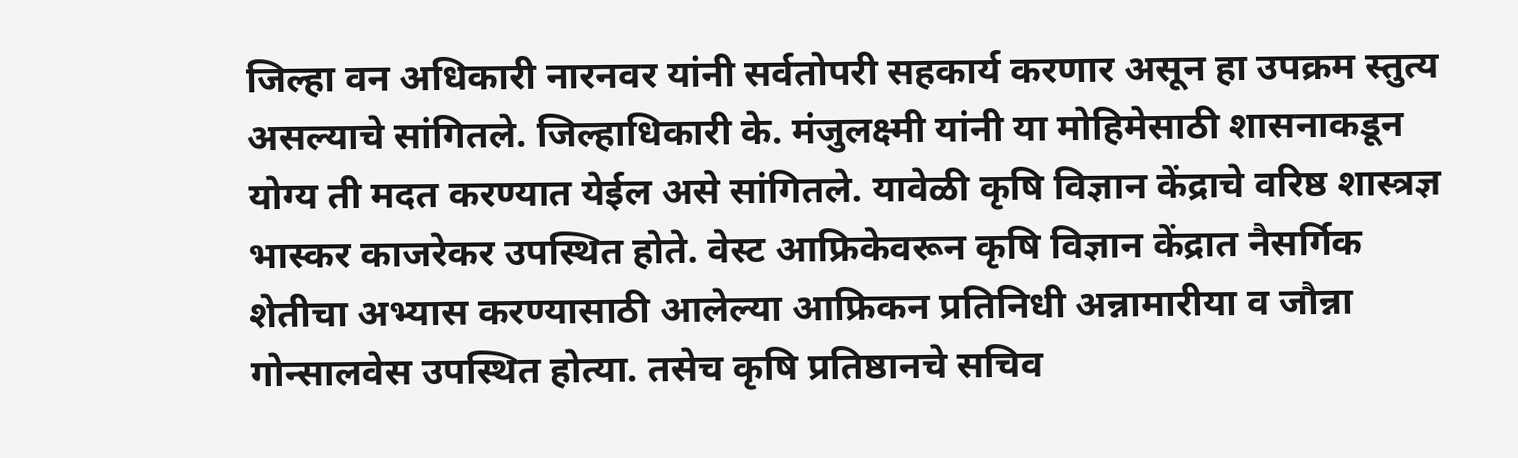जिल्हा वन अधिकारी नारनवर यांनी सर्वतोपरी सहकार्य करणार असून हा उपक्रम स्तुत्य असल्याचे सांगितले. जिल्हाधिकारी के. मंजुलक्ष्मी यांनी या मोहिमेसाठी शासनाकडून योग्य ती मदत करण्यात येईल असे सांगितले. यावेळी कृषि विज्ञान केंद्राचे वरिष्ठ शास्त्रज्ञ भास्कर काजरेकर उपस्थित होते. वेस्ट आफ्रिकेवरून कृषि विज्ञान केंद्रात नैसर्गिक शेतीचा अभ्यास करण्यासाठी आलेल्या आफ्रिकन प्रतिनिधी अन्नामारीया व जौन्ना गोन्सालवेस उपस्थित होत्या. तसेच कृषि प्रतिष्ठानचे सचिव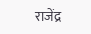राजेंद्र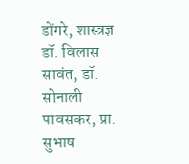डोंगरे, शास्त्रज्ञ डॉ. विलास सावंत, डॉ. सोनाली पावसकर, प्रा. सुभाष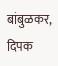बांबुळकर, दिपक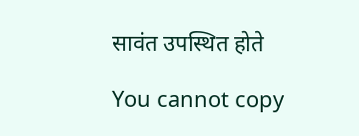सावंत उपस्थित होते

You cannot copy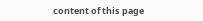content of this page